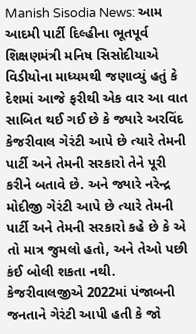Manish Sisodia News: આમ આદમી પાર્ટી દિલ્હીના ભૂતપૂર્વ શિક્ષણમંત્રી મનિષ સિસોદીયાએ વિડીયોના માધ્યમથી જણાવ્યું હતું કે દેશમાં આજે ફરીથી એક વાર આ વાત સાબિત થઈ ગઈ છે કે જ્યારે અરવિંદ કેજરીવાલ ગેરંટી આપે છે ત્યારે તેમની પાર્ટી અને તેમની સરકારો તેને પૂરી કરીને બતાવે છે. અને જ્યારે નરેન્દ્ર મોદીજી ગેરંટી આપે છે ત્યારે તેમની પાર્ટી અને તેમની સરકારો કહે છે કે એ તો માત્ર જુમલો હતો, અને તેઓ પછી કંઈ બોલી શકતા નથી. કેજરીવાલજીએ 2022માં પંજાબની જનતાને ગેરંટી આપી હતી કે જો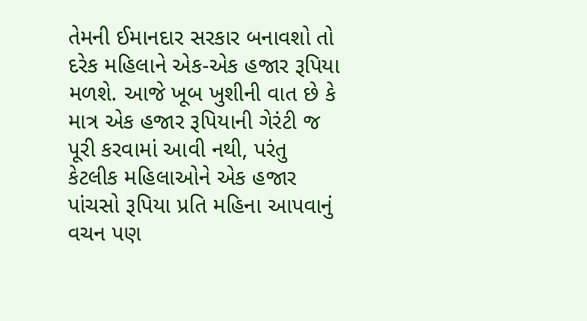તેમની ઈમાનદાર સરકાર બનાવશો તો દરેક મહિલાને એક-એક હજાર રૂપિયા મળશે. આજે ખૂબ ખુશીની વાત છે કે માત્ર એક હજાર રૂપિયાની ગેરંટી જ પૂરી કરવામાં આવી નથી, પરંતુ કેટલીક મહિલાઓને એક હજાર પાંચસો રૂપિયા પ્રતિ મહિના આપવાનું વચન પણ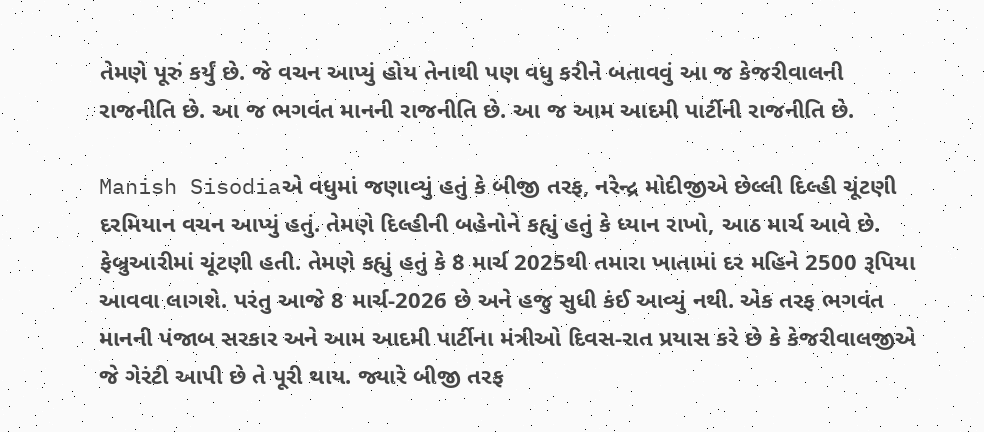તેમણે પૂરું કર્યું છે. જે વચન આપ્યું હોય તેનાથી પણ વધુ કરીને બતાવવું આ જ કેજરીવાલની રાજનીતિ છે. આ જ ભગવંત માનની રાજનીતિ છે. આ જ આમ આદમી પાર્ટીની રાજનીતિ છે.

Manish Sisodiaએ વધુમાં જણાવ્યું હતું કે બીજી તરફ, નરેન્દ્ર મોદીજીએ છેલ્લી દિલ્હી ચૂંટણી દરમિયાન વચન આપ્યું હતું. તેમણે દિલ્હીની બહેનોને કહ્યું હતું કે ધ્યાન રાખો, આઠ માર્ચ આવે છે. ફેબ્રુઆરીમાં ચૂંટણી હતી. તેમણે કહ્યું હતું કે 8 માર્ચ 2025થી તમારા ખાતામાં દર મહિને 2500 રૂપિયા આવવા લાગશે. પરંતુ આજે 8 માર્ચ-2026 છે અને હજુ સુધી કંઈ આવ્યું નથી. એક તરફ ભગવંત માનની પંજાબ સરકાર અને આમ આદમી પાર્ટીના મંત્રીઓ દિવસ-રાત પ્રયાસ કરે છે કે કેજરીવાલજીએ જે ગેરંટી આપી છે તે પૂરી થાય. જ્યારે બીજી તરફ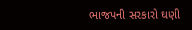ભાજપની સરકારો ઘણી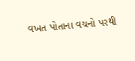વખત પોતાના વચનો પરથી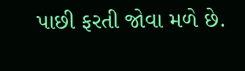પાછી ફરતી જોવા મળે છે.